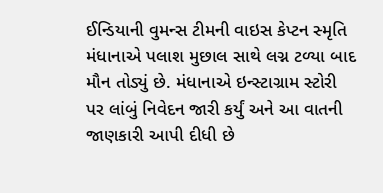ઈન્ડિયાની વુમન્સ ટીમની વાઇસ કેપ્ટન સ્મૃતિ મંધાનાએ પલાશ મુછાલ સાથે લગ્ન ટળ્યા બાદ મૌન તોડ્યું છે. મંધાનાએ ઇન્સ્ટાગ્રામ સ્ટોરી પર લાંબું નિવેદન જારી કર્યું અને આ વાતની જાણકારી આપી દીધી છે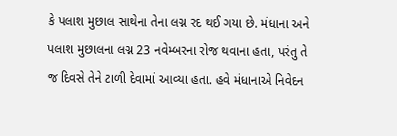કે પલાશ મુછાલ સાથેના તેના લગ્ન રદ થઈ ગયા છે. મંધાના અને પલાશ મુછાલના લગ્ન 23 નવેમ્બરના રોજ થવાના હતા, પરંતુ તે જ દિવસે તેને ટાળી દેવામાં આવ્યા હતા. હવે મંધાનાએ નિવેદન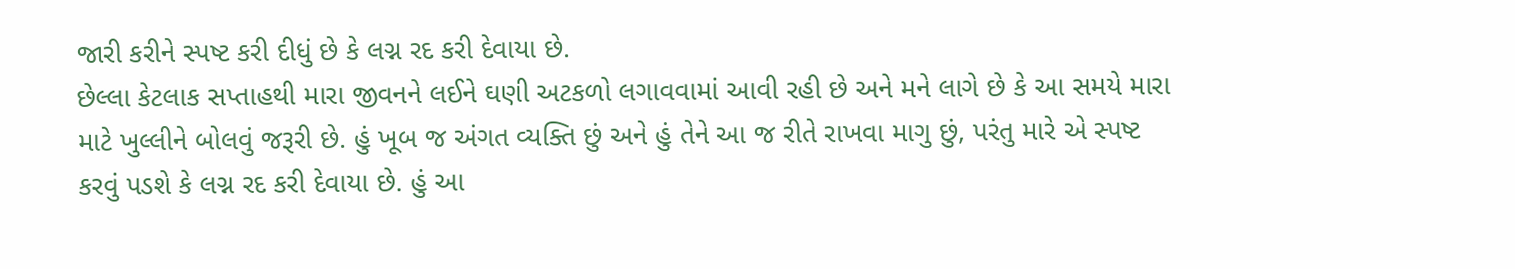જારી કરીને સ્પષ્ટ કરી દીધું છે કે લગ્ન રદ કરી દેવાયા છે.
છેલ્લા કેટલાક સપ્તાહથી મારા જીવનને લઈને ઘણી અટકળો લગાવવામાં આવી રહી છે અને મને લાગે છે કે આ સમયે મારા માટે ખુલ્લીને બોલવું જરૂરી છે. હું ખૂબ જ અંગત વ્યક્તિ છું અને હું તેને આ જ રીતે રાખવા માગુ છું, પરંતુ મારે એ સ્પષ્ટ કરવું પડશે કે લગ્ન રદ કરી દેવાયા છે. હું આ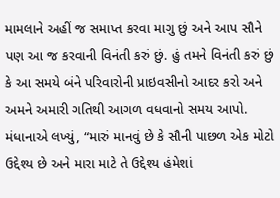મામલાને અહીં જ સમાપ્ત કરવા માગુ છું અને આપ સૌને પણ આ જ કરવાની વિનંતી કરું છું. હું તમને વિનંતી કરું છું કે આ સમયે બંને પરિવારોની પ્રાઇવસીનો આદર કરો અને અમને અમારી ગતિથી આગળ વધવાનો સમય આપો.
મંધાનાએ લખ્યું, “મારું માનવું છે કે સૌની પાછળ એક મોટો ઉદ્દેશ્ય છે અને મારા માટે તે ઉદ્દેશ્ય હંમેશાં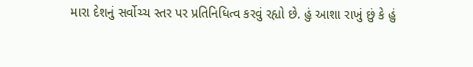મારા દેશનું સર્વોચ્ચ સ્તર પર પ્રતિનિધિત્વ કરવું રહ્યો છે. હું આશા રાખું છું કે હું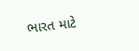ભારત માટે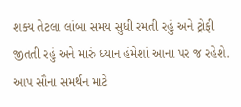શક્ય તેટલા લાંબા સમય સુધી રમતી રહું અને ટ્રોફી જીતતી રહું અને મારું ધ્યાન હંમેશાં આના પર જ રહેશે. આપ સૌના સમર્થન માટે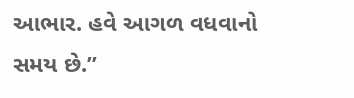આભાર. હવે આગળ વધવાનો સમય છે.”